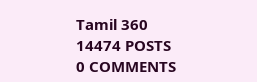Tamil 360
14474 POSTS
0 COMMENTS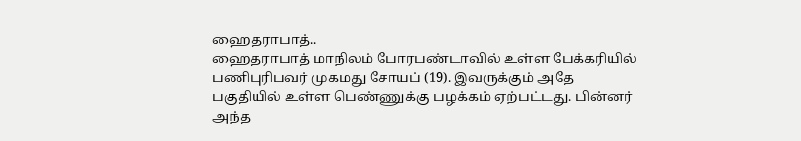ஹைதராபாத்..
ஹைதராபாத் மாநிலம் போரபண்டாவில் உள்ள பேக்கரியில் பணிபுரிபவர் முகமது சோயப் (19). இவருக்கும் அதே பகுதியில் உள்ள பெண்ணுக்கு பழக்கம் ஏற்பட்டது. பின்னர் அந்த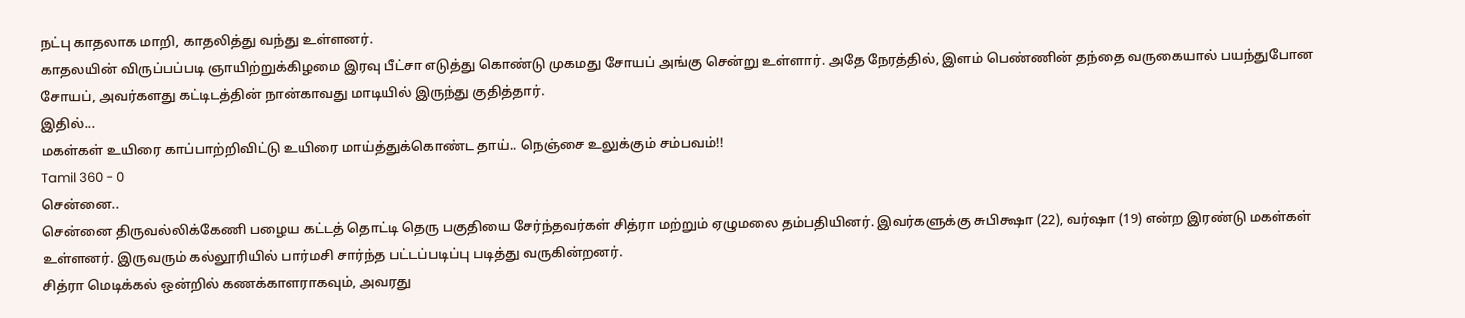நட்பு காதலாக மாறி, காதலித்து வந்து உள்ளனர்.
காதலயின் விருப்பப்படி ஞாயிற்றுக்கிழமை இரவு பீட்சா எடுத்து கொண்டு முகமது சோயப் அங்கு சென்று உள்ளார். அதே நேரத்தில், இளம் பெண்ணின் தந்தை வருகையால் பயந்துபோன சோயப், அவர்களது கட்டிடத்தின் நான்காவது மாடியில் இருந்து குதித்தார்.
இதில்...
மகள்கள் உயிரை காப்பாற்றிவிட்டு உயிரை மாய்த்துக்கொண்ட தாய்.. நெஞ்சை உலுக்கும் சம்பவம்!!
Tamil 360 - 0
சென்னை..
சென்னை திருவல்லிக்கேணி பழைய கட்டத் தொட்டி தெரு பகுதியை சேர்ந்தவர்கள் சித்ரா மற்றும் ஏழுமலை தம்பதியினர். இவர்களுக்கு சுபிக்ஷா (22), வர்ஷா (19) என்ற இரண்டு மகள்கள் உள்ளனர். இருவரும் கல்லூரியில் பார்மசி சார்ந்த பட்டப்படிப்பு படித்து வருகின்றனர்.
சித்ரா மெடிக்கல் ஒன்றில் கணக்காளராகவும், அவரது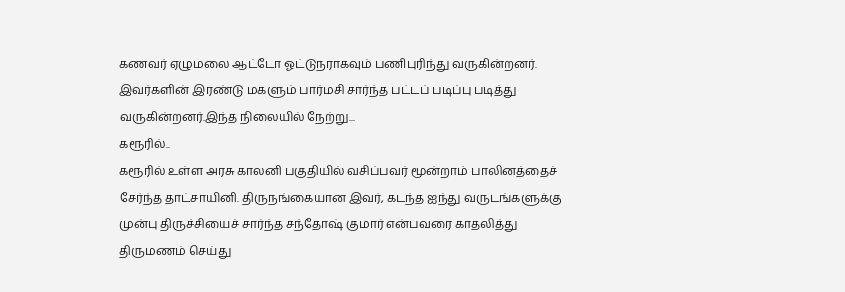கணவர் ஏழுமலை ஆட்டோ ஓட்டுநராகவும் பணிபுரிந்து வருகின்றனர். இவர்களின் இரண்டு மகளும் பார்மசி சார்ந்த பட்டப் படிப்பு படித்து வருகின்றனர்.இந்த நிலையில் நேற்று...
கரூரில்..
கரூரில் உள்ள அரசு காலனி பகுதியில் வசிப்பவர் மூன்றாம் பாலினத்தைச் சேர்ந்த தாட்சாயினி. திருநங்கையான இவர், கடந்த ஐந்து வருடங்களுக்கு முன்பு திருச்சியைச் சார்ந்த சந்தோஷ் குமார் என்பவரை காதலித்து திருமணம் செய்து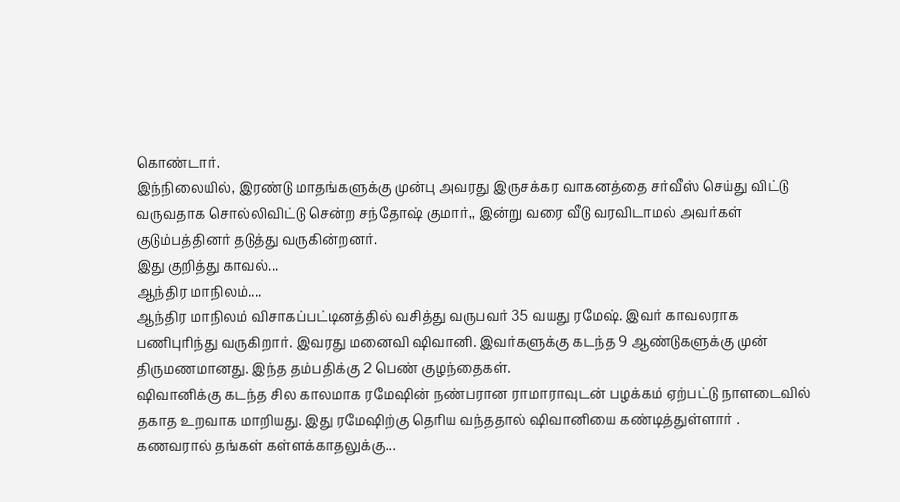கொண்டார்.
இந்நிலையில், இரண்டு மாதங்களுக்கு முன்பு அவரது இருசக்கர வாகனத்தை சர்வீஸ் செய்து விட்டு வருவதாக சொல்லிவிட்டு சென்ற சந்தோஷ் குமார்,, இன்று வரை வீடு வரவிடாமல் அவர்கள் குடும்பத்தினர் தடுத்து வருகின்றனர்.
இது குறித்து காவல்...
ஆந்திர மாநிலம்....
ஆந்திர மாநிலம் விசாகப்பட்டினத்தில் வசித்து வருபவர் 35 வயது ரமேஷ். இவர் காவலராக பணிபுரிந்து வருகிறார். இவரது மனைவி ஷிவானி. இவர்களுக்கு கடந்த 9 ஆண்டுகளுக்கு முன் திருமணமானது. இந்த தம்பதிக்கு 2 பெண் குழந்தைகள்.
ஷிவானிக்கு கடந்த சில காலமாக ரமேஷின் நண்பரான ராமாராவுடன் பழக்கம் ஏற்பட்டு நாளடைவில் தகாத உறவாக மாறியது. இது ரமேஷிற்கு தெரிய வந்ததால் ஷிவானியை கண்டித்துள்ளார் . கணவரால் தங்கள் கள்ளக்காதலுக்கு...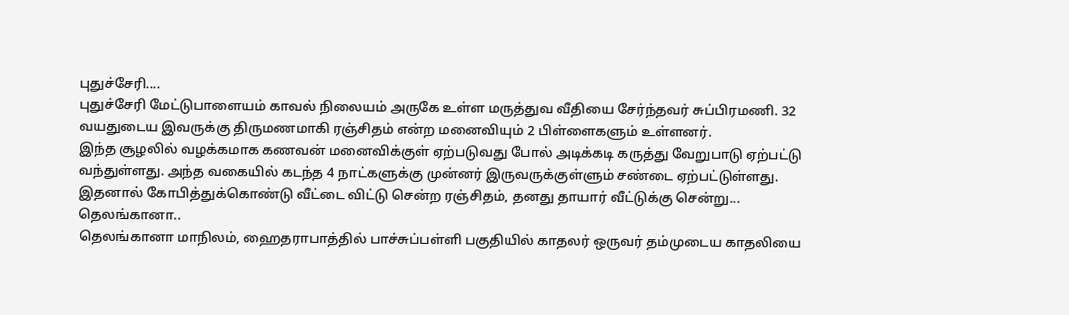புதுச்சேரி....
புதுச்சேரி மேட்டுபாளையம் காவல் நிலையம் அருகே உள்ள மருத்துவ வீதியை சேர்ந்தவர் சுப்பிரமணி. 32 வயதுடைய இவருக்கு திருமணமாகி ரஞ்சிதம் என்ற மனைவியும் 2 பிள்ளைகளும் உள்ளனர்.
இந்த சூழலில் வழக்கமாக கணவன் மனைவிக்குள் ஏற்படுவது போல் அடிக்கடி கருத்து வேறுபாடு ஏற்பட்டு வந்துள்ளது. அந்த வகையில் கடந்த 4 நாட்களுக்கு முன்னர் இருவருக்குள்ளும் சண்டை ஏற்பட்டுள்ளது.
இதனால் கோபித்துக்கொண்டு வீட்டை விட்டு சென்ற ரஞ்சிதம், தனது தாயார் வீட்டுக்கு சென்று...
தெலங்கானா..
தெலங்கானா மாநிலம், ஹைதராபாத்தில் பாச்சுப்பள்ளி பகுதியில் காதலர் ஒருவர் தம்முடைய காதலியை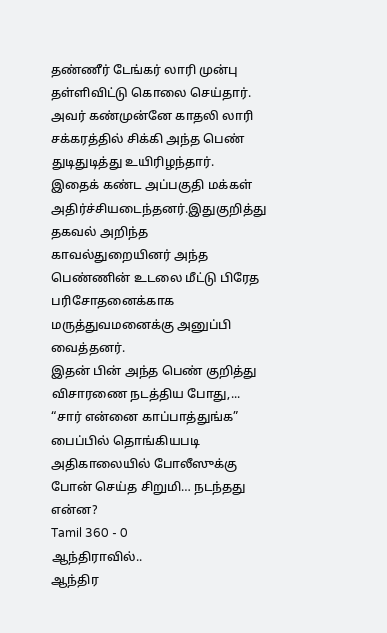தண்ணீர் டேங்கர் லாரி முன்பு தள்ளிவிட்டு கொலை செய்தார். அவர் கண்முன்னே காதலி லாரி சக்கரத்தில் சிக்கி அந்த பெண் துடிதுடித்து உயிரிழந்தார்.
இதைக் கண்ட அப்பகுதி மக்கள் அதிர்ச்சியடைந்தனர்.இதுகுறித்து தகவல் அறிந்த காவல்துறையினர் அந்த பெண்ணின் உடலை மீட்டு பிரேத பரிசோதனைக்காக மருத்துவமனைக்கு அனுப்பி வைத்தனர்.
இதன் பின் அந்த பெண் குறித்து விசாரணை நடத்திய போது,...
“சார் என்னை காப்பாத்துங்க” பைப்பில் தொங்கியபடி அதிகாலையில் போலீஸுக்கு போன் செய்த சிறுமி… நடந்தது என்ன?
Tamil 360 - 0
ஆந்திராவில்..
ஆந்திர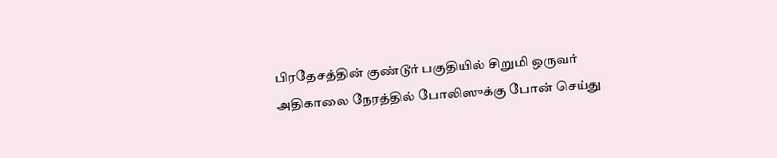பிரதேசத்தின் குண்டூர் பகுதியில் சிறுமி ஒருவர் அதிகாலை நேரத்தில் போலிஸுக்கு போன் செய்து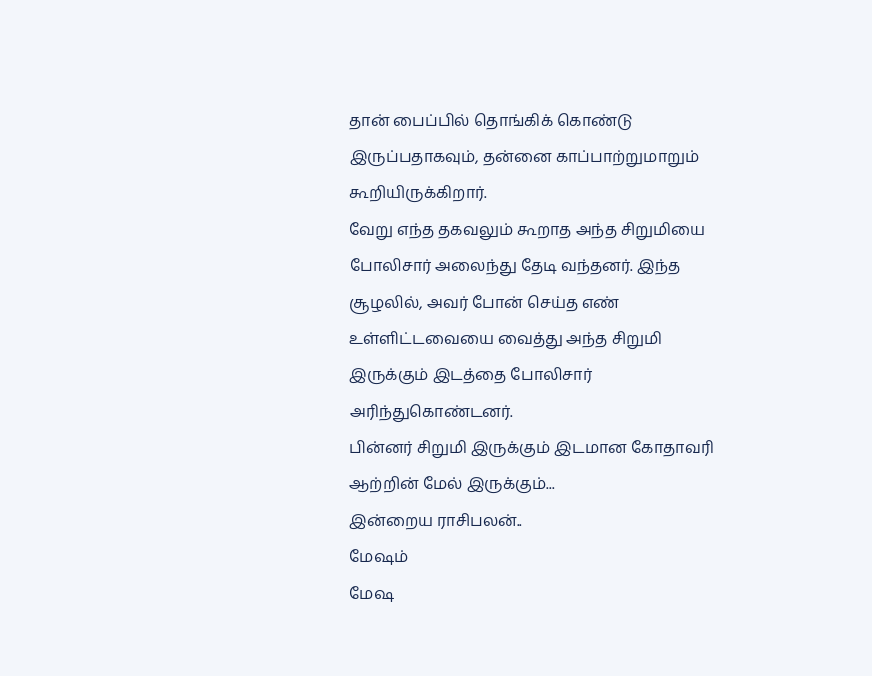தான் பைப்பில் தொங்கிக் கொண்டு இருப்பதாகவும், தன்னை காப்பாற்றுமாறும் கூறியிருக்கிறார்.
வேறு எந்த தகவலும் கூறாத அந்த சிறுமியை போலிசார் அலைந்து தேடி வந்தனர். இந்த சூழலில், அவர் போன் செய்த எண் உள்ளிட்டவையை வைத்து அந்த சிறுமி இருக்கும் இடத்தை போலிசார் அரிந்துகொண்டனர்.
பின்னர் சிறுமி இருக்கும் இடமான கோதாவரி ஆற்றின் மேல் இருக்கும்...
இன்றைய ராசிபலன்..
மேஷம்
மேஷ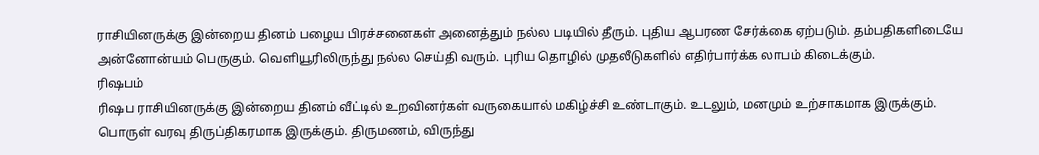ராசியினருக்கு இன்றைய தினம் பழைய பிரச்சனைகள் அனைத்தும் நல்ல படியில் தீரும். புதிய ஆபரண சேர்க்கை ஏற்படும். தம்பதிகளிடையே அன்னோன்யம் பெருகும். வெளியூரிலிருந்து நல்ல செய்தி வரும். புரிய தொழில் முதலீடுகளில் எதிர்பார்க்க லாபம் கிடைக்கும்.
ரிஷபம்
ரிஷப ராசியினருக்கு இன்றைய தினம் வீட்டில் உறவினர்கள் வருகையால் மகிழ்ச்சி உண்டாகும். உடலும், மனமும் உற்சாகமாக இருக்கும். பொருள் வரவு திருப்திகரமாக இருக்கும். திருமணம், விருந்து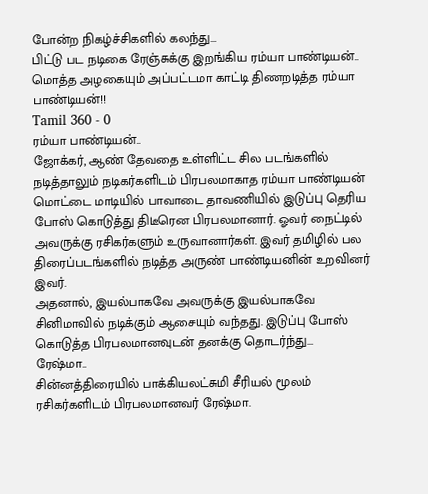போன்ற நிகழ்ச்சிகளில் கலந்து...
பிட்டு பட நடிகை ரேஞ்சுக்கு இறங்கிய ரம்யா பாண்டியன்.. மொத்த அழகையும் அப்பட்டமா காட்டி திணறடித்த ரம்யா பாண்டியன்!!
Tamil 360 - 0
ரம்யா பாண்டியன்..
ஜோக்கர், ஆண் தேவதை உள்ளிட்ட சில படங்களில் நடித்தாலும் நடிகர்களிடம் பிரபலமாகாத ரம்யா பாண்டியன் மொட்டை மாடியில் பாவாடை தாவணியில் இடுப்பு தெரிய போஸ் கொடுத்து திடீரென பிரபலமானார். ஓவர் நைட்டில் அவருக்கு ரசிகர்களும் உருவானார்கள். இவர் தமிழில் பல திரைப்படங்களில் நடித்த அருண் பாண்டியனின் உறவினர் இவர்.
அதனால், இயல்பாகவே அவருக்கு இயல்பாகவே சினிமாவில் நடிக்கும் ஆசையும் வந்தது. இடுப்பு போஸ் கொடுத்த பிரபலமானவுடன் தனக்கு தொடர்ந்து...
ரேஷ்மா..
சின்னத்திரையில் பாக்கியலட்சுமி சீரியல் மூலம் ரசிகர்களிடம் பிரபலமானவர் ரேஷ்மா.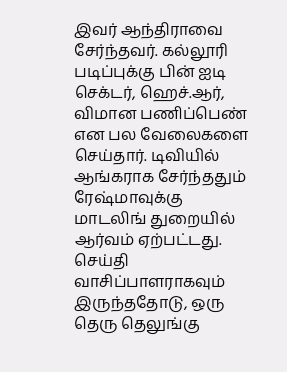இவர் ஆந்திராவை சேர்ந்தவர். கல்லூரி படிப்புக்கு பின் ஐடி செக்டர், ஹெச்.ஆர், விமான பணிப்பெண் என பல வேலைகளை செய்தார். டிவியில் ஆங்கராக சேர்ந்ததும் ரேஷ்மாவுக்கு மாடலிங் துறையில் ஆர்வம் ஏற்பட்டது.
செய்தி வாசிப்பாளராகவும் இருந்ததோடு, ஒரு தெரு தெலுங்கு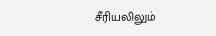சீரியலிலும்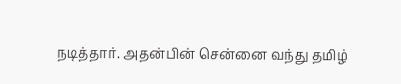நடித்தார். அதன்பின் சென்னை வந்து தமிழ்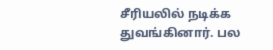சீரியலில் நடிக்க துவங்கினார். பல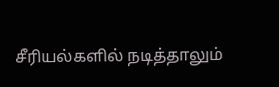சீரியல்களில் நடித்தாலும்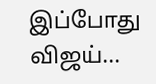இப்போது விஜய்...